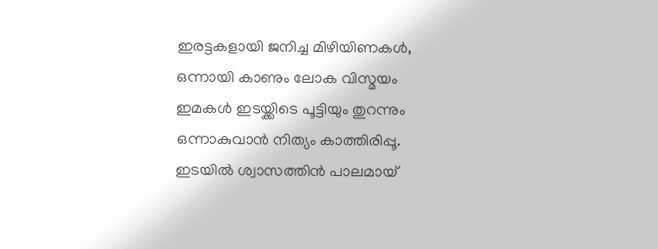ഇരട്ടകളായി ജനിച്ച മിഴിയിണകൾ,
ഒന്നായി കാണും ലോക വിസ്മയം
ഇമകൾ ഇടയ്ക്കിടെ പൂട്ടിയും തുറന്നും
ഒന്നാകുവാൻ നിത്യം കാത്തിരിപ്പൂ.
ഇടയിൽ ശ്വാസത്തിൻ പാലമായ്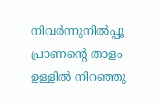നിവർന്നുനിൽപ്പൂ പ്രാണന്റെ താളം
ഉള്ളിൽ നിറഞ്ഞു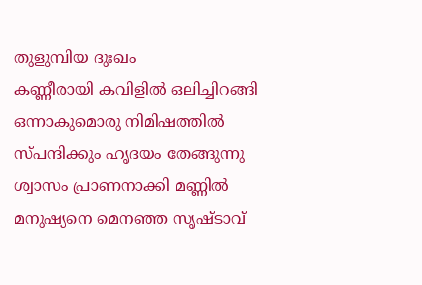തുളുമ്പിയ ദുഃഖം
കണ്ണീരായി കവിളിൽ ഒലിച്ചിറങ്ങി
ഒന്നാകുമൊരു നിമിഷത്തിൽ
സ്പന്ദിക്കും ഹൃദയം തേങ്ങുന്നു
ശ്വാസം പ്രാണനാക്കി മണ്ണിൽ
മനുഷ്യനെ മെനഞ്ഞ സൃഷ്ടാവ്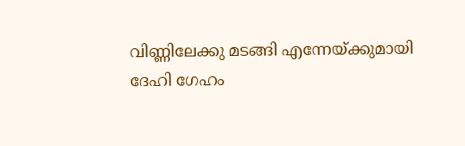വിണ്ണിലേക്കു മടങ്ങി എന്നേയ്ക്കുമായി
ദേഹി ഗേഹം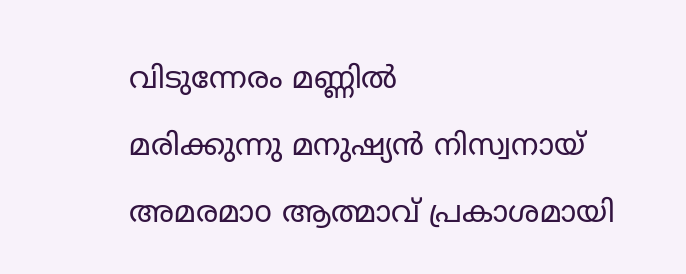വിടുന്നേരം മണ്ണിൽ
മരിക്കുന്നു മനുഷ്യൻ നിസ്വനായ്
അമരമാo ആത്മാവ് പ്രകാശമായി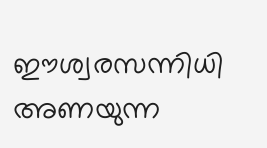ഈശ്വരസന്നിധി അണയുന്ന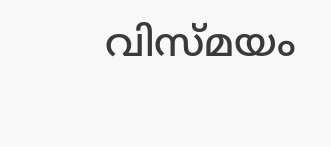വിസ്മയം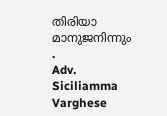തിരിയാ മാനുജനിന്നും .
Adv. Siciliamma Varghese